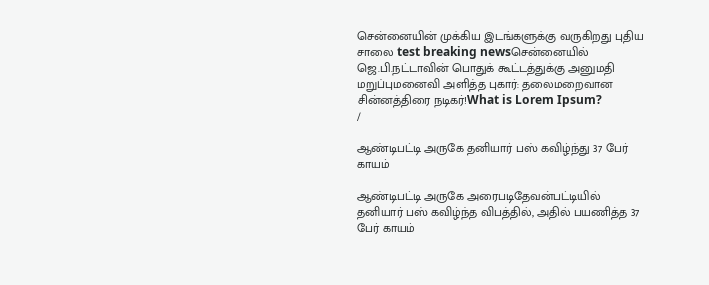சென்னையின் முக்கிய இடங்களுக்கு வருகிறது புதிய சாலை test breaking newsசென்னையில் ஜெ.பி.நட்டாவின் பொதுக் கூட்டத்துக்கு அனுமதி மறுப்புமனைவி அளித்த புகார்: தலைமறைவான சின்னத்திரை நடிகர்!What is Lorem Ipsum?
/

ஆண்டிபட்டி அருகே தனியார் பஸ் கவிழ்ந்து 37 பேர் காயம்

ஆண்டிபட்டி அருகே அரைபடிதேவன்பட்டியில் தனியார் பஸ் கவிழ்ந்த விபத்தில், அதில் பயணித்த 37 பேர் காயம்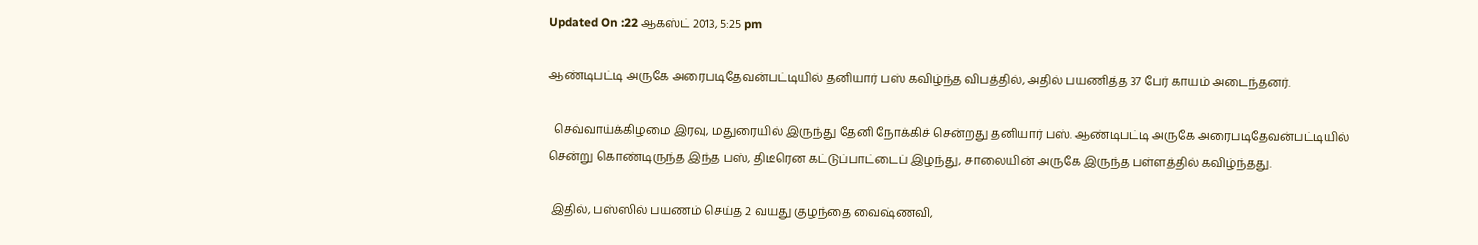Updated On :22 ஆகஸ்ட் 2013, 5:25 pm

ஆண்டிபட்டி அருகே அரைபடிதேவன்பட்டியில் தனியார் பஸ் கவிழ்ந்த விபத்தில், அதில் பயணித்த 37 பேர் காயம் அடைந்தனர்.

  செவ்வாய்க்கிழமை இரவு, மதுரையில் இருந்து தேனி நோக்கிச் சென்றது தனியார் பஸ். ஆண்டிபட்டி அருகே அரைபடிதேவன்பட்டியில் சென்று கொண்டிருந்த இந்த பஸ், திடீரென கட்டுப்பாட்டைப் இழந்து, சாலையின் அருகே இருந்த பள்ளத்தில் கவிழ்ந்தது.

 இதில், பஸ்ஸில் பயணம் செய்த 2 வயது குழந்தை வைஷ்ணவி,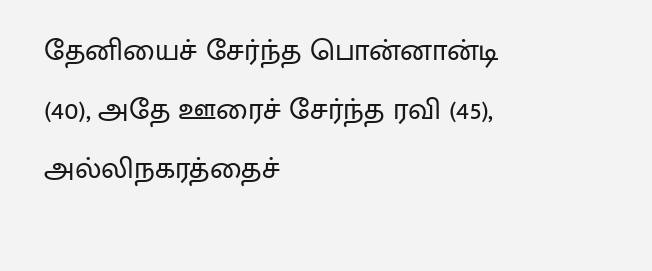தேனியைச் சேர்ந்த பொன்னான்டி (40), அதே ஊரைச் சேர்ந்த ரவி (45), அல்லிநகரத்தைச்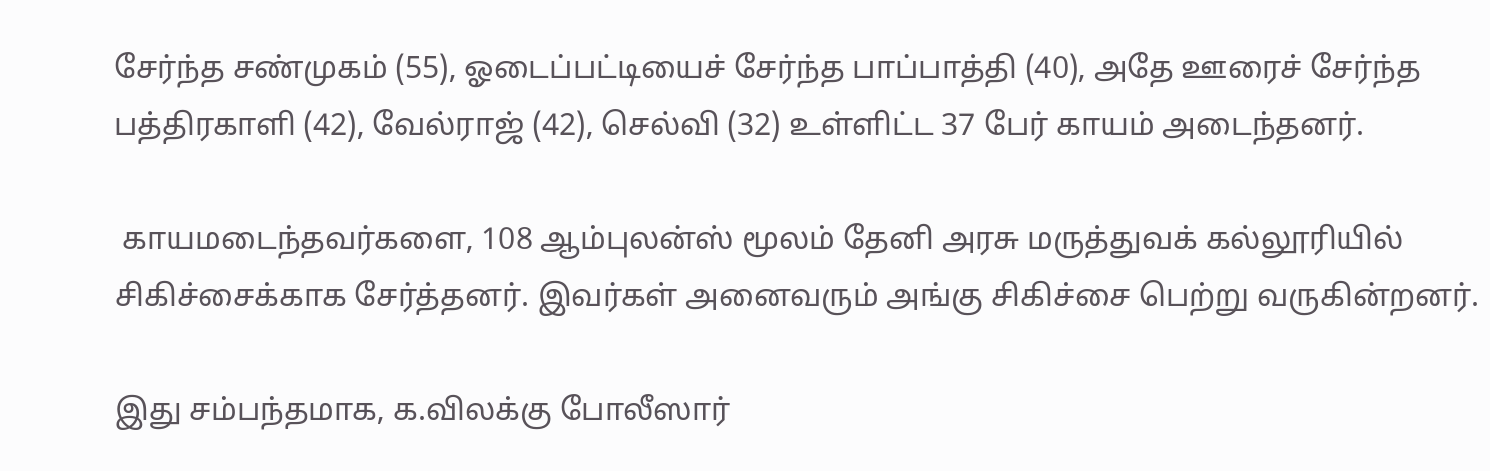சேர்ந்த சண்முகம் (55), ஓடைப்பட்டியைச் சேர்ந்த பாப்பாத்தி (40), அதே ஊரைச் சேர்ந்த பத்திரகாளி (42), வேல்ராஜ் (42), செல்வி (32) உள்ளிட்ட 37 பேர் காயம் அடைந்தனர்.

 காயமடைந்தவர்களை, 108 ஆம்புலன்ஸ் மூலம் தேனி அரசு மருத்துவக் கல்லூரியில் சிகிச்சைக்காக சேர்த்தனர். இவர்கள் அனைவரும் அங்கு சிகிச்சை பெற்று வருகின்றனர்.

இது சம்பந்தமாக, க.விலக்கு போலீஸார்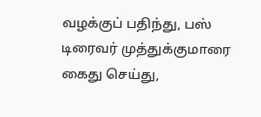வழக்குப் பதிந்து, பஸ் டிரைவர் முத்துக்குமாரை கைது செய்து,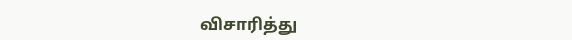விசாரித்து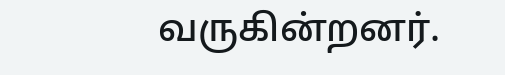வருகின்றனர்.